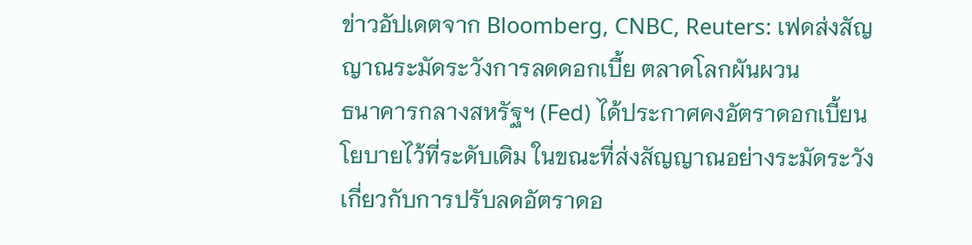ข่าวอัปเดตจาก Bloomberg, CNBC, Reuters: เฟดส่งสัญญาณระมัดระวังการลดดอกเบี้ย ตลาดโลกผันผวน
ธนาคารกลางสหรัฐฯ (Fed) ได้ประกาศคงอัตราดอกเบี้ยนโยบายไว้ที่ระดับเดิม ในขณะที่ส่งสัญญาณอย่างระมัดระวังเกี่ยวกับการปรับลดอัตราดอ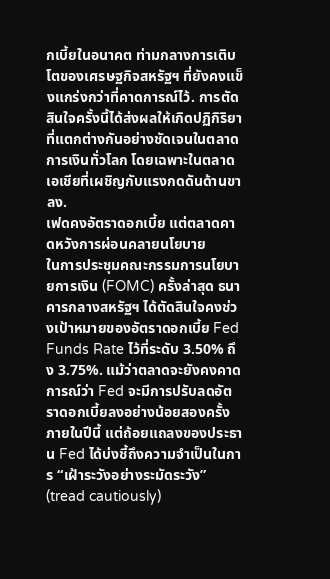กเบี้ยในอนาคต ท่ามกลางการเติบโตของเศรษฐกิจสหรัฐฯ ที่ยังคงแข็งแกร่งกว่าที่คาดการณ์ไว้. การตัดสินใจครั้งนี้ได้ส่งผลให้เกิดปฏิกิริยาที่แตกต่างกันอย่างชัดเจนในตลาดการเงินทั่วโลก โดยเฉพาะในตลาดเอเชียที่เผชิญกับแรงกดดันด้านขาลง.
เฟดคงอัตราดอกเบี้ย แต่ตลาดคาดหวังการผ่อนคลายนโยบาย
ในการประชุมคณะกรรมการนโยบายการเงิน (FOMC) ครั้งล่าสุด ธนาคารกลางสหรัฐฯ ได้ตัดสินใจคงช่วงเป้าหมายของอัตราดอกเบี้ย Fed Funds Rate ไว้ที่ระดับ 3.50% ถึง 3.75%. แม้ว่าตลาดจะยังคงคาดการณ์ว่า Fed จะมีการปรับลดอัตราดอกเบี้ยลงอย่างน้อยสองครั้งภายในปีนี้ แต่ถ้อยแถลงของประธาน Fed ได้บ่งชี้ถึงความจำเป็นในการ “เฝ้าระวังอย่างระมัดระวัง” (tread cautiously)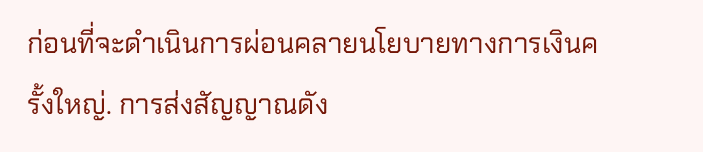ก่อนที่จะดำเนินการผ่อนคลายนโยบายทางการเงินครั้งใหญ่. การส่งสัญญาณดัง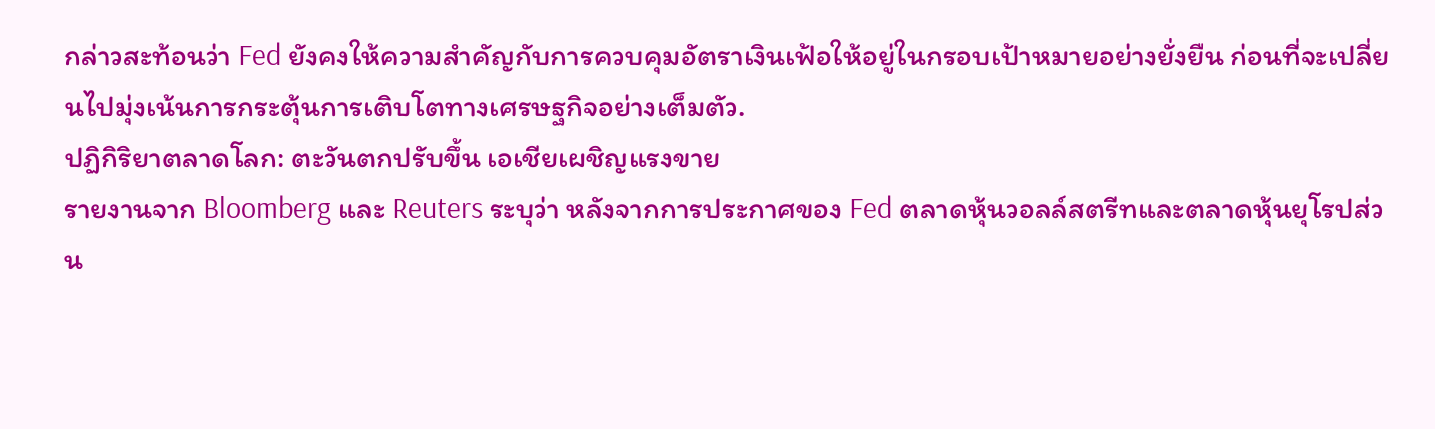กล่าวสะท้อนว่า Fed ยังคงให้ความสำคัญกับการควบคุมอัตราเงินเฟ้อให้อยู่ในกรอบเป้าหมายอย่างยั่งยืน ก่อนที่จะเปลี่ยนไปมุ่งเน้นการกระตุ้นการเติบโตทางเศรษฐกิจอย่างเต็มตัว.
ปฏิกิริยาตลาดโลก: ตะวันตกปรับขึ้น เอเชียเผชิญแรงขาย
รายงานจาก Bloomberg และ Reuters ระบุว่า หลังจากการประกาศของ Fed ตลาดหุ้นวอลล์สตรีทและตลาดหุ้นยุโรปส่วน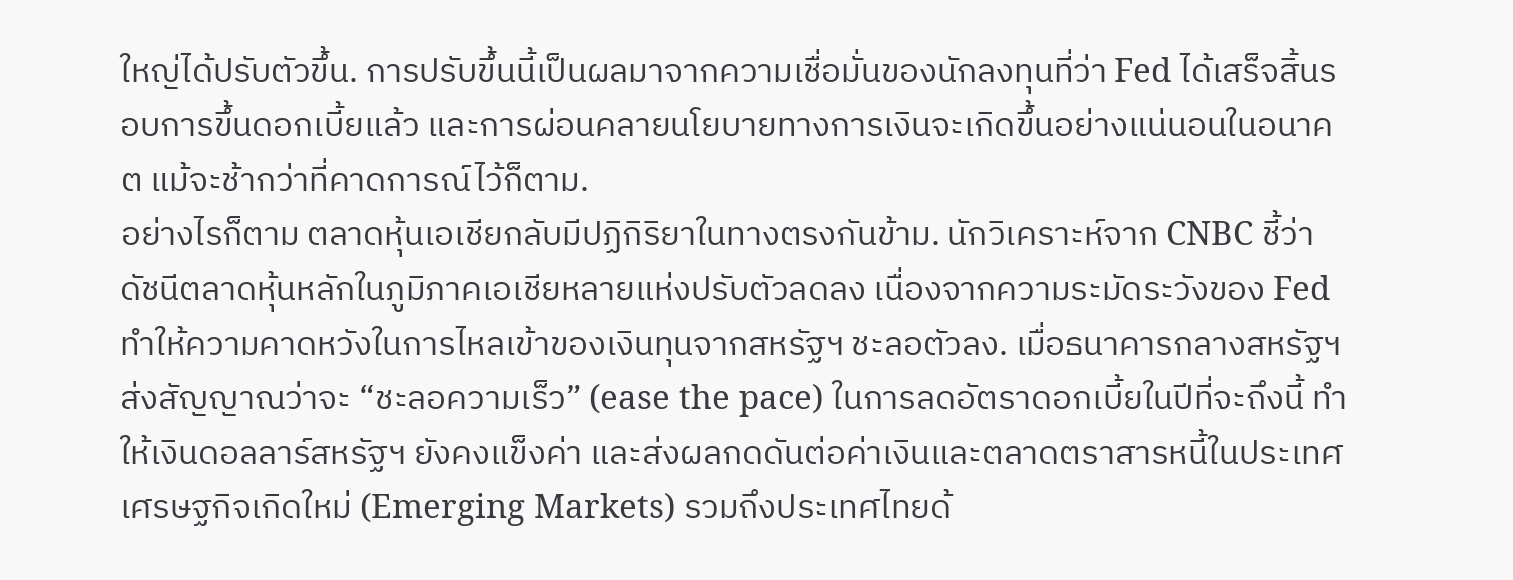ใหญ่ได้ปรับตัวขึ้น. การปรับขึ้นนี้เป็นผลมาจากความเชื่อมั่นของนักลงทุนที่ว่า Fed ได้เสร็จสิ้นรอบการขึ้นดอกเบี้ยแล้ว และการผ่อนคลายนโยบายทางการเงินจะเกิดขึ้นอย่างแน่นอนในอนาคต แม้จะช้ากว่าที่คาดการณ์ไว้ก็ตาม.
อย่างไรก็ตาม ตลาดหุ้นเอเชียกลับมีปฏิกิริยาในทางตรงกันข้าม. นักวิเคราะห์จาก CNBC ชี้ว่า ดัชนีตลาดหุ้นหลักในภูมิภาคเอเชียหลายแห่งปรับตัวลดลง เนื่องจากความระมัดระวังของ Fed ทำให้ความคาดหวังในการไหลเข้าของเงินทุนจากสหรัฐฯ ชะลอตัวลง. เมื่อธนาคารกลางสหรัฐฯ ส่งสัญญาณว่าจะ “ชะลอความเร็ว” (ease the pace) ในการลดอัตราดอกเบี้ยในปีที่จะถึงนี้ ทำให้เงินดอลลาร์สหรัฐฯ ยังคงแข็งค่า และส่งผลกดดันต่อค่าเงินและตลาดตราสารหนี้ในประเทศเศรษฐกิจเกิดใหม่ (Emerging Markets) รวมถึงประเทศไทยด้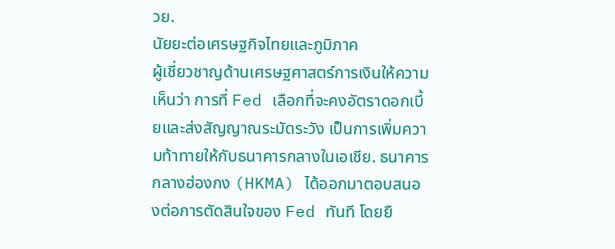วย.
นัยยะต่อเศรษฐกิจไทยและภูมิภาค
ผู้เชี่ยวชาญด้านเศรษฐศาสตร์การเงินให้ความเห็นว่า การที่ Fed เลือกที่จะคงอัตราดอกเบี้ยและส่งสัญญาณระมัดระวัง เป็นการเพิ่มความท้าทายให้กับธนาคารกลางในเอเชีย. ธนาคารกลางฮ่องกง (HKMA) ได้ออกมาตอบสนองต่อการตัดสินใจของ Fed ทันที โดยยื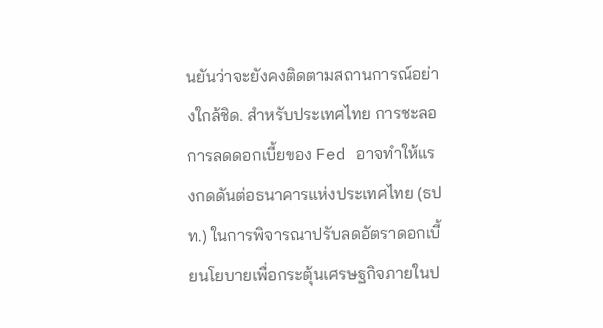นยันว่าจะยังคงติดตามสถานการณ์อย่างใกล้ชิด. สำหรับประเทศไทย การชะลอการลดดอกเบี้ยของ Fed อาจทำให้แรงกดดันต่อธนาคารแห่งประเทศไทย (ธปท.) ในการพิจารณาปรับลดอัตราดอกเบี้ยนโยบายเพื่อกระตุ้นเศรษฐกิจภายในป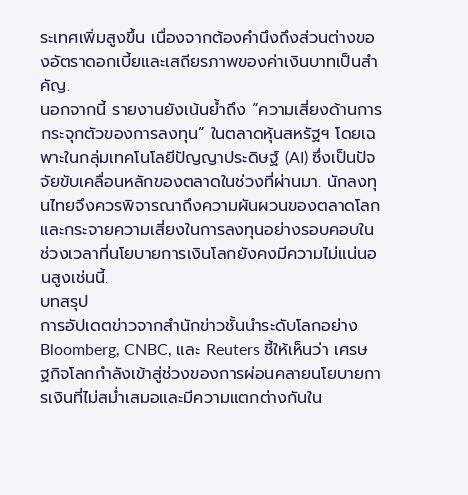ระเทศเพิ่มสูงขึ้น เนื่องจากต้องคำนึงถึงส่วนต่างของอัตราดอกเบี้ยและเสถียรภาพของค่าเงินบาทเป็นสำคัญ.
นอกจากนี้ รายงานยังเน้นย้ำถึง “ความเสี่ยงด้านการกระจุกตัวของการลงทุน” ในตลาดหุ้นสหรัฐฯ โดยเฉพาะในกลุ่มเทคโนโลยีปัญญาประดิษฐ์ (AI) ซึ่งเป็นปัจจัยขับเคลื่อนหลักของตลาดในช่วงที่ผ่านมา. นักลงทุนไทยจึงควรพิจารณาถึงความผันผวนของตลาดโลกและกระจายความเสี่ยงในการลงทุนอย่างรอบคอบในช่วงเวลาที่นโยบายการเงินโลกยังคงมีความไม่แน่นอนสูงเช่นนี้.
บทสรุป
การอัปเดตข่าวจากสำนักข่าวชั้นนำระดับโลกอย่าง Bloomberg, CNBC, และ Reuters ชี้ให้เห็นว่า เศรษฐกิจโลกกำลังเข้าสู่ช่วงของการผ่อนคลายนโยบายการเงินที่ไม่สม่ำเสมอและมีความแตกต่างกันใน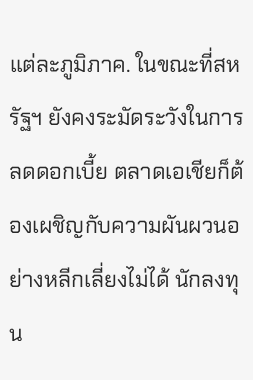แต่ละภูมิภาค. ในขณะที่สหรัฐฯ ยังคงระมัดระวังในการลดดอกเบี้ย ตลาดเอเชียก็ต้องเผชิญกับความผันผวนอย่างหลีกเลี่ยงไม่ได้ นักลงทุน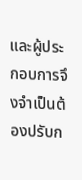และผู้ประกอบการจึงจำเป็นต้องปรับก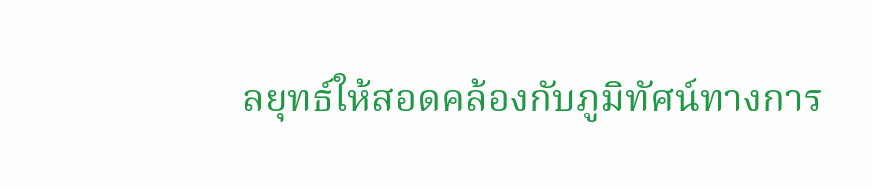ลยุทธ์ให้สอดคล้องกับภูมิทัศน์ทางการ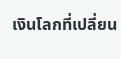เงินโลกที่เปลี่ยน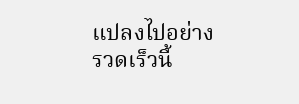แปลงไปอย่างรวดเร็วนี้